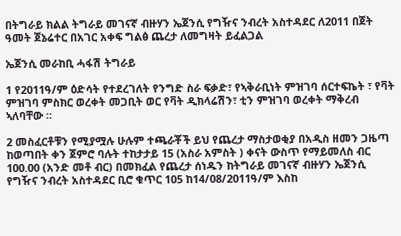በትግራይ ክልል ትግራይ መገናኛ ብዙሃን ኤጀንሲ የግዥና ንብረት አስተዳደር ለ2011 በጀት ዓመት ጀኔሬተር በአገር አቀፍ ግልፅ ጨረታ ለመግዛት ይፈልጋል

ኤጀንሲ መራከቢ ሓፋሽ ትግራይ

1 የ2011ዓ/ም ዕድሳት የተደረገለት የንግድ ስራ ፍቃድ፣ የኣቅራቢነት ምዝገባ ሰርተፍኬት ፣ የቫት ምዝገባ ምስክር ወረቀት መጋቢት ወር የቫት ዲክላሬሽን፣ ቲን ምዝገባ ወረቀት ማቅረብ ኣለባቸው ።

2 መስፈርቶቹን የሚያሟሉ ሁሉም ተጫራቾች ይህ የጨረታ ማስታወቂያ በአዲስ ዘመን ጋዜጣ ከወጣበት ቀን ጀምሮ ባሉት ተከታታይ 15 (አስራ አምስት ) ቀናት ውስጥ የማይመለስ ብር 100.00 (አንድ መቶ ብር) በመክፈል የጨረታ ሰነዱን ከትግራይ መገናኛ ብዙሃን ኤጀንሲ የግዥና ንብረት አስተዳደር ቢሮ ቁጥር 105 ከ14/08/2011ዓ/ም እስከ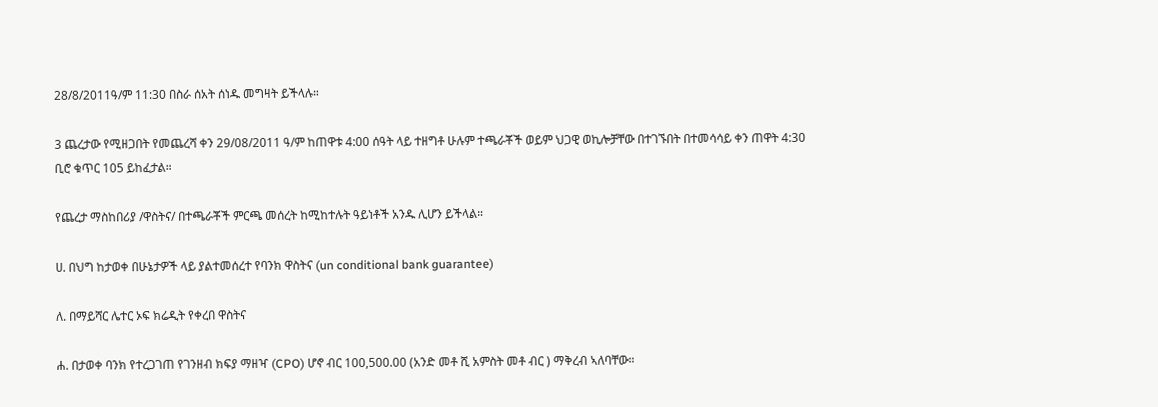28/8/2011ዓ/ም 11:30 በስራ ሰአት ሰነዱ መግዛት ይችላሉ።

3 ጨረታው የሚዘጋበት የመጨረሻ ቀን 29/08/2011 ዓ/ም ከጠዋቱ 4:00 ሰዓት ላይ ተዘግቶ ሁሉም ተጫራቾች ወይም ህጋዊ ወኪሎቻቸው በተገኙበት በተመሳሳይ ቀን ጠዋት 4:30 ቢሮ ቁጥር 105 ይከፈታል።

የጨረታ ማስከበሪያ /ዋስትና/ በተጫራቾች ምርጫ መሰረት ከሚከተሉት ዓይነቶች አንዱ ሊሆን ይችላል።

ሀ. በህግ ከታወቀ በሁኔታዎች ላይ ያልተመሰረተ የባንክ ዋስትና (un conditional bank guarantee)

ለ. በማይሻር ሌተር ኦፍ ክሬዲት የቀረበ ዋስትና

ሐ. በታወቀ ባንክ የተረጋገጠ የገንዘብ ክፍያ ማዘዣ (CPO) ሆኖ ብር 100,500.00 (አንድ መቶ ሺ አምስት መቶ ብር ) ማቅረብ ኣለባቸው።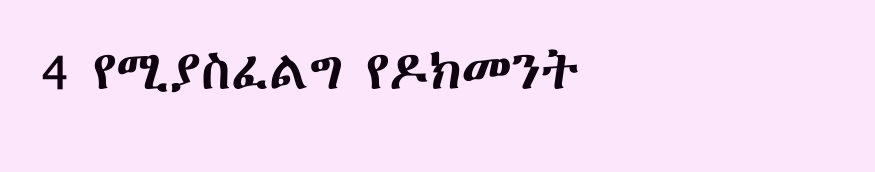4 የሚያስፈልግ የዶክመንት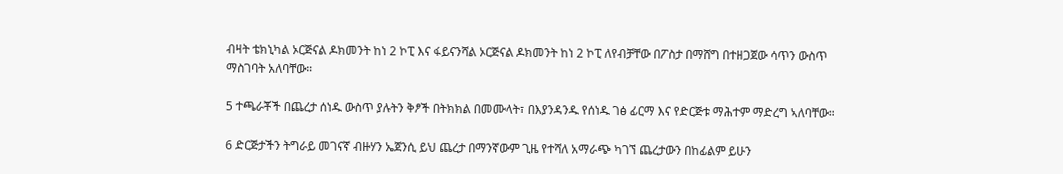ብዛት ቴክኒካል ኦርጅናል ዶክመንት ከነ 2 ኮፒ እና ፋይናንሻል ኦርጅናል ዶክመንት ከነ 2 ኮፒ ለየብቻቸው በፖስታ በማሸግ በተዘጋጀው ሳጥን ውስጥ ማስገባት አለባቸው።

5 ተጫራቾች በጨረታ ሰነዱ ውስጥ ያሉትን ቅፆች በትክክል በመሙላት፣ በእያንዳንዱ የሰነዱ ገፅ ፊርማ እና የድርጅቱ ማሕተም ማድረግ ኣለባቸው።

6 ድርጅታችን ትግራይ መገናኛ ብዙሃን ኤጀንሲ ይህ ጨረታ በማንኛውም ጊዜ የተሻለ አማራጭ ካገኘ ጨረታውን በከፊልም ይሁን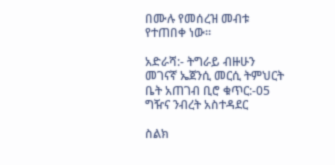በሙሉ የመሰረዝ መብቱ የተጠበቀ ነው።

አድራሻ:- ትግራይ ብዙሁን መገናኛ ኤጀንሲ መርሲ ትምህርት ቤት አጠገብ ቢሮ ቁጥር:-05 ግዥና ንብረት አስተዳደር

ስልክ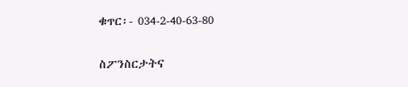ቁጥር፡- 034-2-40-63-80

ስፖንስርታትና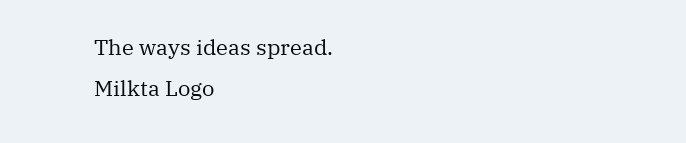The ways ideas spread.
Milkta Logo